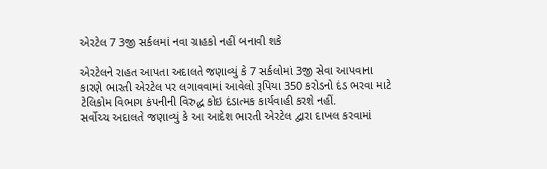એરટેલ 7 3જી સર્કલમાં નવા ગ્રાહકો નહીં બનાવી શકે

એરટેલને રાહત આપતા અદાલતે જણાવ્યું કે 7 સર્કલોમાં 3જી સેવા આપવાના કારણે ભારતી એરટેલ પર લગાવવામાં આવેલો રૂપિયા 350 કરોડનો દંડ ભરવા માટે ટેલિકોમ વિભાગ કંપનીની વિરુદ્ધ કોઇ દંડાત્મક કાર્યવાહી કરશે નહીં.
સર્વોચ્ચ અદાલતે જણાવ્યું કે આ આદેશ ભારતી એરટેલ દ્વારા દાખલ કરવામાં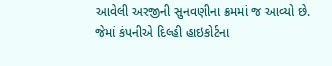આવેલી અરજીની સુનવણીના ક્રમમાં જ આવ્યો છે. જેમાં કંપનીએ દિલ્હી હાઇકોર્ટના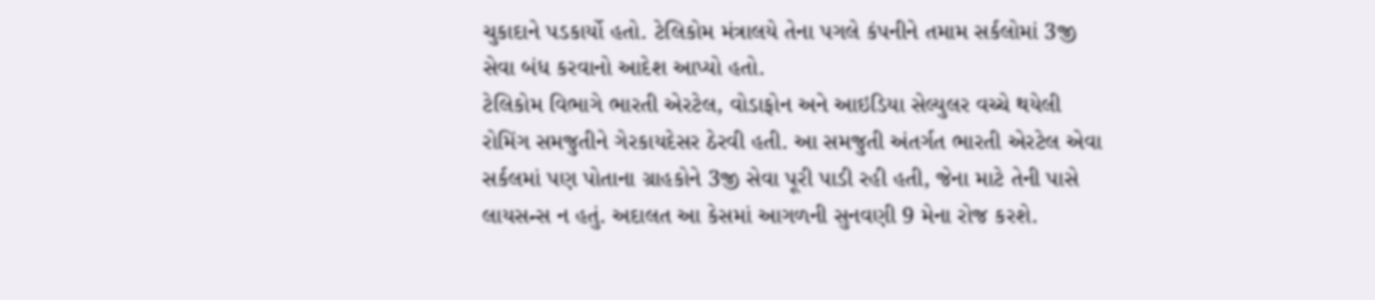ચુકાદાને પડકાર્યો હતો. ટેલિકોમ મંત્રાલયે તેના પગલે કંપનીને તમામ સર્કલોમાં 3જી સેવા બંધ કરવાનો આદેશ આપ્યો હતો.
ટેલિકોમ વિભાગે ભારતી એરટેલ, વોડાફોન અને આઇડિયા સેલ્યુલર વચ્ચે થયેલી રોમિંગ સમજુતીને ગેરકાયદેસર ઠેરવી હતી. આ સમજુતી અંતર્ગત ભારતી એરટેલ એવા સર્કલમાં પણ પોતાના ગ્રાહકોને 3જી સેવા પૂરી પાડી રહી હતી, જેના માટે તેની પાસે લાયસન્સ ન હતું. અદાલત આ કેસમાં આગળની સુનવણી 9 મેના રોજ કરશે.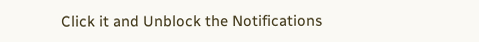Click it and Unblock the Notifications